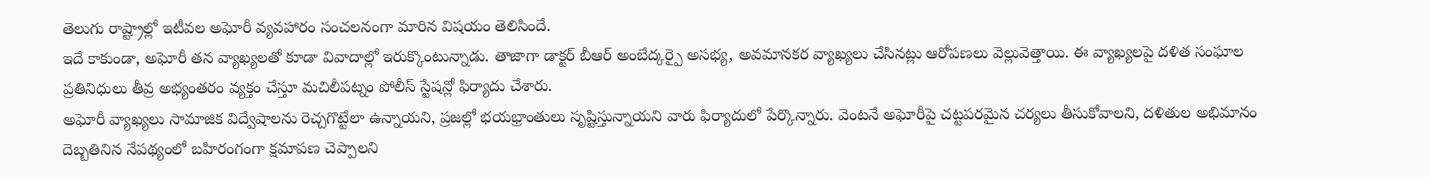తెలుగు రాష్ట్రాల్లో ఇటీవల అఘోరీ వ్యవహారం సంచలనంగా మారిన విషయం తెలిసిందే.
ఇదే కాకుండా, అఘోరీ తన వ్యాఖ్యలతో కూడా వివాదాల్లో ఇరుక్కొంటున్నాడు. తాజాగా డాక్టర్ బీఆర్ అంబేద్కర్పై అసభ్య, అవమానకర వ్యాఖ్యలు చేసినట్లు ఆరోపణలు వెల్లువెత్తాయి. ఈ వ్యాఖ్యలపై దళిత సంఘాల ప్రతినిధులు తీవ్ర అభ్యంతరం వ్యక్తం చేస్తూ మచిలీపట్నం పోలీస్ స్టేషన్లో ఫిర్యాదు చేశారు.
అఘోరీ వ్యాఖ్యలు సామాజిక విద్వేషాలను రెచ్చగొట్టేలా ఉన్నాయని, ప్రజల్లో భయభ్రాంతులు సృష్టిస్తున్నాయని వారు ఫిర్యాదులో పేర్కొన్నారు. వెంటనే అఘోరీపై చట్టపరమైన చర్యలు తీసుకోవాలని, దళితుల అభిమానం దెబ్బతినిన నేపథ్యంలో బహిరంగంగా క్షమాపణ చెప్పాలని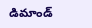డిమాండ్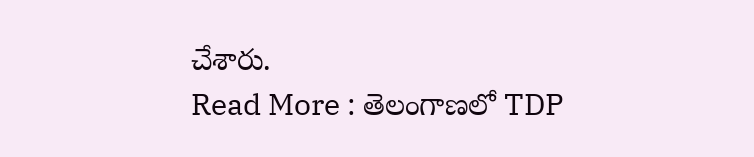చేశారు.
Read More : తెలంగాణలో TDP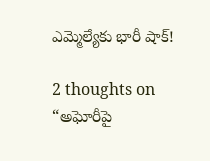ఎమ్మెల్యేకు భారీ షాక్!

2 thoughts on “అఘోరీపై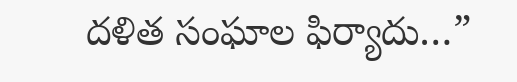దళిత సంఘాల ఫిర్యాదు…”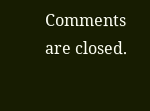Comments are closed.